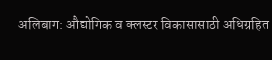अलिबाग: औद्योगिक व क्लस्टर विकासासाठी अधिग्रहित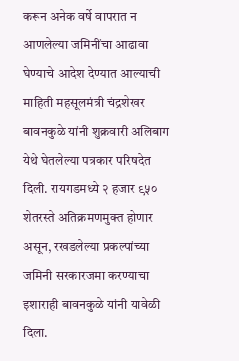करून अनेक वर्षे वापरात न आणलेल्या जमिनींचा आढावा घेण्याचे आदेश देण्यात आल्याची माहिती महसूलमंत्री चंद्रशेखर बावनकुळे यांनी शुक्रवारी अलिबाग येथे घेतलेल्या पत्रकार परिषदेत दिली. रायगडमध्ये २ हजार ९५० शेतरस्ते अतिक्रमणमुक्त होणार असून, रखडलेल्या प्रकल्पांच्या जमिनी सरकारजमा करण्याचा इशाराही बावनकुळे यांनी यावेळी दिला.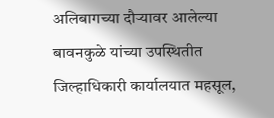अलिबागच्या दौऱ्यावर आलेल्या बावनकुळे यांच्या उपस्थितीत जिल्हाधिकारी कार्यालयात महसूल,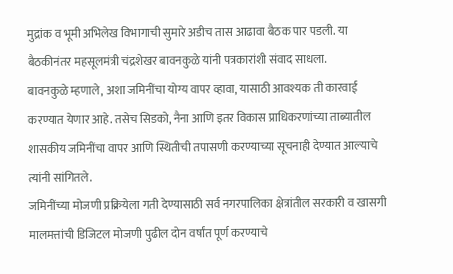मुद्रांक व भूमी अभिलेख विभागाची सुमारे अडीच तास आढावा बैठक पार पडली. या बैठकीनंतर महसूलमंत्री चंद्रशेखर बावनकुळे यांनी पत्रकारांशी संवाद साधला.
बावनकुळे म्हणाले, अशा जमिनींचा योग्य वापर व्हावा, यासाठी आवश्यक ती कारवाई करण्यात येणार आहे. तसेच सिडको, नैना आणि इतर विकास प्राधिकरणांच्या ताब्यातील शासकीय जमिनींचा वापर आणि स्थितीची तपासणी करण्याच्या सूचनाही देण्यात आल्याचे त्यांनी सांगितले.
जमिनींच्या मोजणी प्रक्रियेला गती देण्यासाठी सर्व नगरपालिका क्षेत्रांतील सरकारी व खासगी मालमत्तांची डिजिटल मोजणी पुढील दोन वर्षांत पूर्ण करण्याचे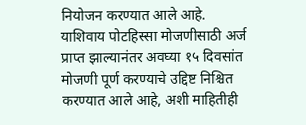नियोजन करण्यात आले आहे. याशिवाय पोटहिस्सा मोजणीसाठी अर्ज प्राप्त झाल्यानंतर अवघ्या १५ दिवसांत मोजणी पूर्ण करण्याचे उद्दिष्ट निश्चित करण्यात आले आहे, अशी माहितीही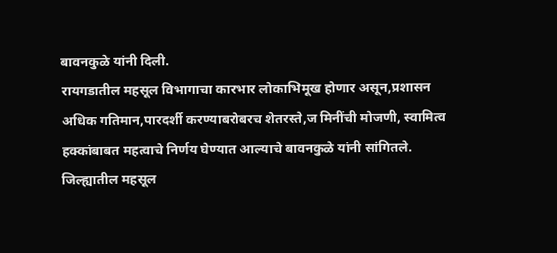बावनकुळे यांनी दिली.
रायगडातील महसूल विभागाचा कारभार लोकाभिमूख होणार असून,प्रशासन अधिक गतिमान,पारदर्शी करण्याबरोबरच शेतरस्ते,ज मिनींची मोजणी, स्वामित्व हक्कांबाबत महत्वाचे निर्णय घेण्यात आल्याचे बावनकुळे यांनी सांगितले.
जिल्ह्यातील महसूल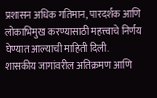प्रशासन अधिक गतिमान, पारदर्शक आणि लोकाभिमुख करण्यासाठी महत्त्वाचे निर्णय घेण्यात आल्याची माहिती दिली.
शासकीय जागांवरील अतिक्रमण आणि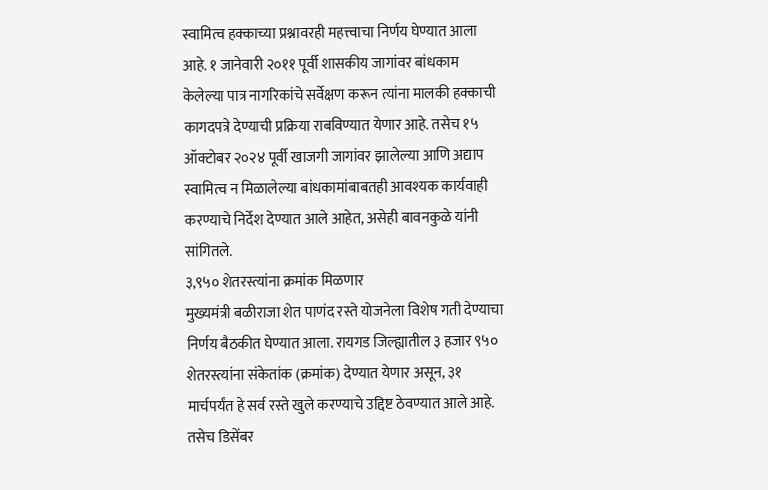स्वामित्व हक्काच्या प्रश्नावरही महत्त्वाचा निर्णय घेण्यात आला आहे. १ जानेवारी २०११ पूर्वी शासकीय जागांवर बांधकाम केलेल्या पात्र नागरिकांचे सर्वेक्षण करून त्यांना मालकी हक्काची कागदपत्रे देण्याची प्रक्रिया राबविण्यात येणार आहे. तसेच १५ ऑक्टोबर २०२४ पूर्वी खाजगी जागांवर झालेल्या आणि अद्याप स्वामित्व न मिळालेल्या बांधकामांबाबतही आवश्यक कार्यवाही करण्याचे निर्देश देण्यात आले आहेत, असेही बावनकुळे यांनी सांगितले.
३,९५० शेतरस्त्यांना क्रमांक मिळणार
मुख्यमंत्री बळीराजा शेत पाणंद रस्ते योजनेला विशेष गती देण्याचा निर्णय बैठकीत घेण्यात आला. रायगड जिल्ह्यातील ३ हजार ९५० शेतरस्त्यांना संकेतांक (क्रमांक) देण्यात येणार असून, ३१ मार्चपर्यंत हे सर्व रस्ते खुले करण्याचे उद्दिष्ट ठेवण्यात आले आहे. तसेच डिसेंबर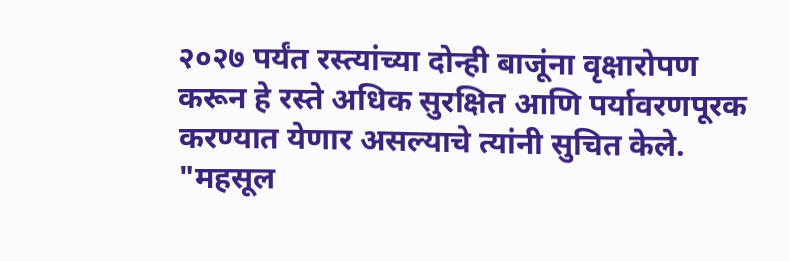२०२७ पर्यंत रस्त्यांच्या दोन्ही बाजूंना वृक्षारोपण करून हे रस्ते अधिक सुरक्षित आणि पर्यावरणपूरक करण्यात येणार असल्याचे त्यांनी सुचित केले.
"महसूल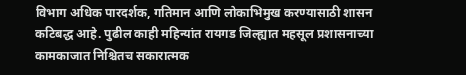विभाग अधिक पारदर्शक, गतिमान आणि लोकाभिमुख करण्यासाठी शासन कटिबद्ध आहे. पुढील काही महिन्यांत रायगड जिल्ह्यात महसूल प्रशासनाच्या कामकाजात निश्चितच सकारात्मक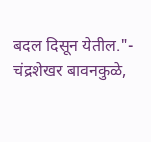बदल दिसून येतील."- चंद्रशेखर बावनकुळे,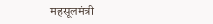महसूलमंत्री